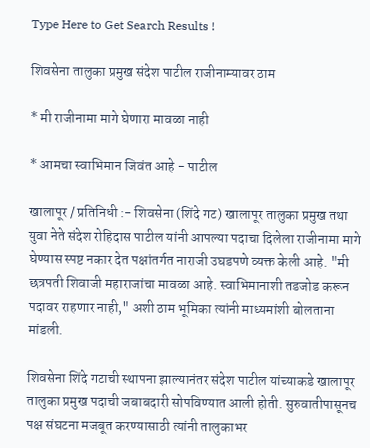Type Here to Get Search Results !

शिवसेना तालुका प्रमुख संदेश पाटील राजीनाम्यावर ठाम

* मी राजीनामा मागे घेणारा मावळा नाही

* आमचा स्वाभिमान जिवंत आहे - पाटील

खालापूर / प्रतिनिधी :- शिवसेना (शिंदे गट) खालापूर तालुका प्रमुख तथा युवा नेते संदेश रोहिदास पाटील यांनी आपल्या पदाचा दिलेला राजीनामा मागे घेण्यास स्पष्ट नकार देत पक्षांतर्गत नाराजी उघडपणे व्यक्त केली आहे. "मी छत्रपती शिवाजी महाराजांचा मावळा आहे. स्वाभिमानाशी तडजोड करून पदावर राहणार नाही," अशी ठाम भूमिका त्यांनी माध्यमांशी बोलताना मांडली.

शिवसेना शिंदे गटाची स्थापना झाल्यानंतर संदेश पाटील यांच्याकडे खालापूर तालुका प्रमुख पदाची जबाबदारी सोपविण्यात आली होती. सुरुवातीपासूनच पक्ष संघटना मजबूत करण्यासाठी त्यांनी तालुकाभर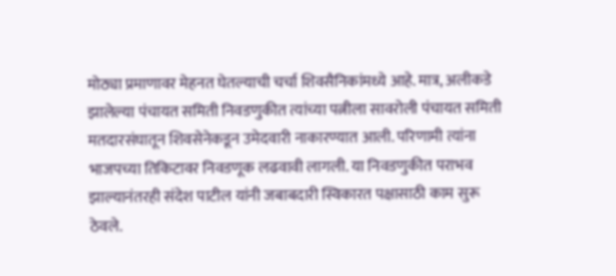मोठ्या प्रमाणावर मेहनत घेतल्याची चर्चा शिवसैनिकांमध्ये आहे. मात्र, अलीकडे झालेल्या पंचायत समिती निवडणुकीत त्यांच्या पत्नीला सावरोली पंचायत समिती मतदारसंघातून शिवसेनेकडून उमेदवारी नाकारण्यात आली. परिणामी त्यांना भाजपच्या तिकिटावर निवडणूक लढवावी लागली. या निवडणुकीत पराभव झाल्यानंतरही संदेश पाटील यांनी जबाबदारी स्विकारत पक्षासाठी काम सुरू ठेवले.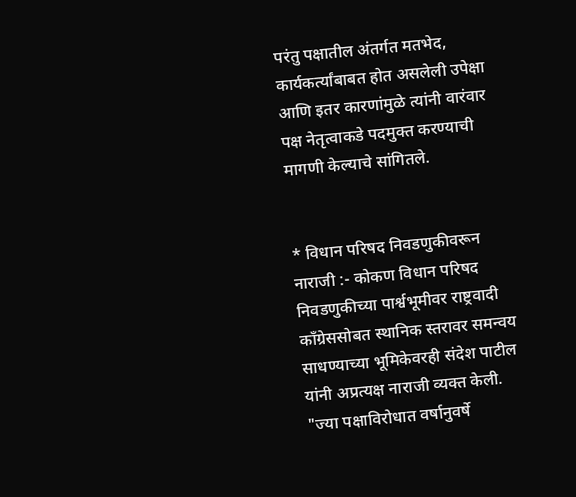परंतु पक्षातील अंतर्गत मतभेद, कार्यकर्त्यांबाबत होत असलेली उपेक्षा आणि इतर कारणांमुळे त्यांनी वारंवार पक्ष नेतृत्वाकडे पदमुक्त करण्याची मागणी केल्याचे सांगितले.


* विधान परिषद निवडणुकीवरून नाराजी :- कोकण विधान परिषद निवडणुकीच्या पार्श्वभूमीवर राष्ट्रवादी काँग्रेससोबत स्थानिक स्तरावर समन्वय साधण्याच्या भूमिकेवरही संदेश पाटील यांनी अप्रत्यक्ष नाराजी व्यक्त केली. "ज्या पक्षाविरोधात वर्षानुवर्षे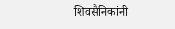शिवसैनिकांनी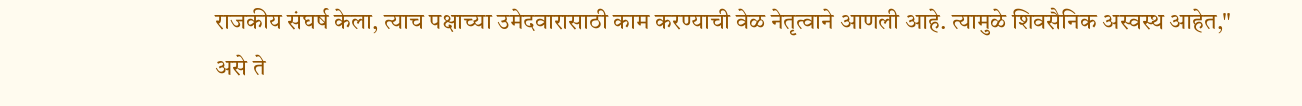राजकीय संघर्ष केला, त्याच पक्षाच्या उमेदवारासाठी काम करण्याची वेळ नेतृत्वाने आणली आहे. त्यामुळे शिवसैनिक अस्वस्थ आहेत," असे ते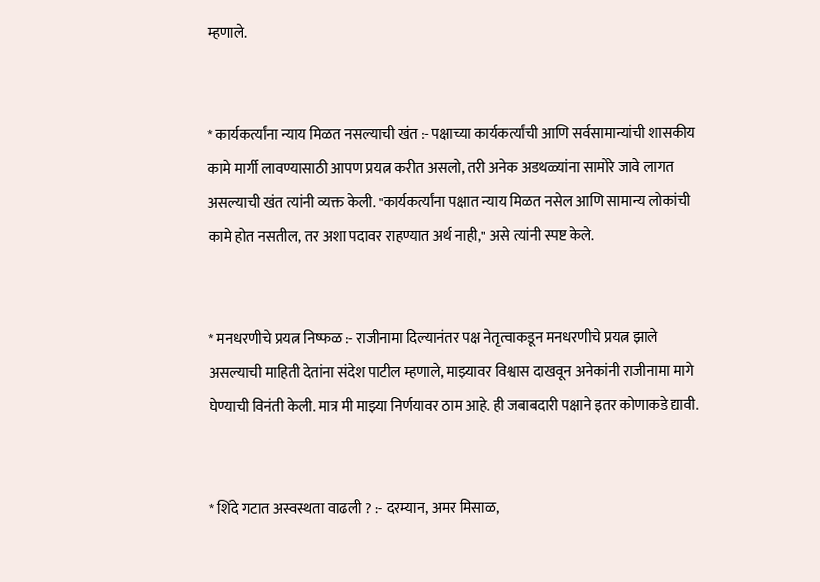म्हणाले.


* कार्यकर्त्यांना न्याय मिळत नसल्याची खंत :- पक्षाच्या कार्यकर्त्यांची आणि सर्वसामान्यांची शासकीय कामे मार्गी लावण्यासाठी आपण प्रयत्न करीत असलो, तरी अनेक अडथळ्यांना सामोरे जावे लागत असल्याची खंत त्यांनी व्यक्त केली. "कार्यकर्त्यांना पक्षात न्याय मिळत नसेल आणि सामान्य लोकांची कामे होत नसतील, तर अशा पदावर राहण्यात अर्थ नाही," असे त्यांनी स्पष्ट केले.


* मनधरणीचे प्रयत्न निष्फळ :- राजीनामा दिल्यानंतर पक्ष नेतृत्वाकडून मनधरणीचे प्रयत्न झाले असल्याची माहिती देतांना संदेश पाटील म्हणाले, माझ्यावर विश्वास दाखवून अनेकांनी राजीनामा मागे घेण्याची विनंती केली. मात्र मी माझ्या निर्णयावर ठाम आहे. ही जबाबदारी पक्षाने इतर कोणाकडे द्यावी.


* शिंदे गटात अस्वस्थता वाढली ? :- दरम्यान, अमर मिसाळ,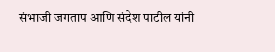संभाजी जगताप आणि संदेश पाटील यांनी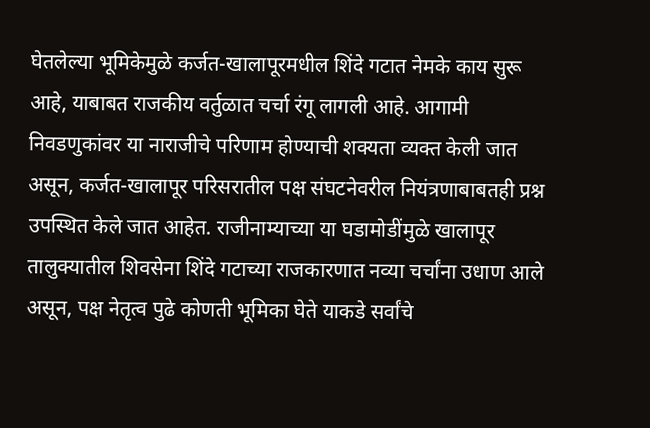घेतलेल्या भूमिकेमुळे कर्जत-खालापूरमधील शिंदे गटात नेमके काय सुरू आहे, याबाबत राजकीय वर्तुळात चर्चा रंगू लागली आहे. आगामी निवडणुकांवर या नाराजीचे परिणाम होण्याची शक्यता व्यक्त केली जात असून, कर्जत-खालापूर परिसरातील पक्ष संघटनेवरील नियंत्रणाबाबतही प्रश्न उपस्थित केले जात आहेत. राजीनाम्याच्या या घडामोडींमुळे खालापूर तालुक्यातील शिवसेना शिंदे गटाच्या राजकारणात नव्या चर्चांना उधाण आले असून, पक्ष नेतृत्व पुढे कोणती भूमिका घेते याकडे सर्वांचे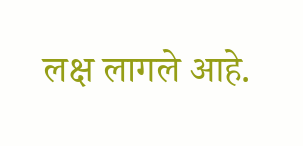लक्ष लागले आहे.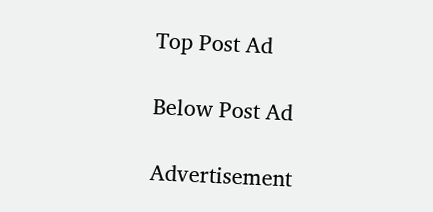Top Post Ad

Below Post Ad

Advertisement